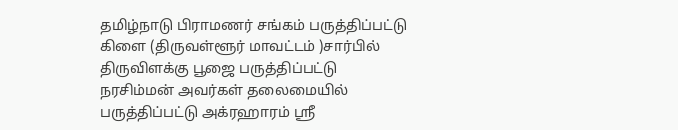தமிழ்நாடு பிராமணர் சங்கம் பருத்திப்பட்டு கிளை (திருவள்ளூர் மாவட்டம் )சார்பில் திருவிளக்கு பூஜை பருத்திப்பட்டு நரசிம்மன் அவர்கள் தலைமையில் பருத்திப்பட்டு அக்ரஹாரம் ஸ்ரீ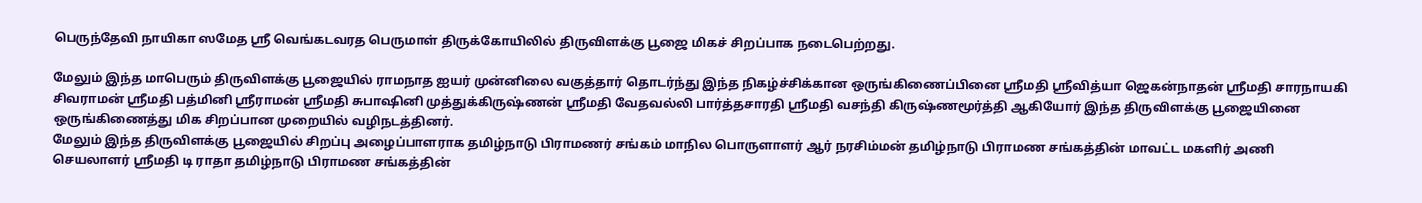பெருந்தேவி நாயிகா ஸமேத ஸ்ரீ வெங்கடவரத பெருமாள் திருக்கோயிலில் திருவிளக்கு பூஜை மிகச் சிறப்பாக நடைபெற்றது.

மேலும் இந்த மாபெரும் திருவிளக்கு பூஜையில் ராமநாத ஐயர் முன்னிலை வகுத்தார் தொடர்ந்து இந்த நிகழ்ச்சிக்கான ஒருங்கிணைப்பினை ஸ்ரீமதி ஸ்ரீவித்யா ஜெகன்நாதன் ஸ்ரீமதி சாரநாயகி சிவராமன் ஸ்ரீமதி பத்மினி ஸ்ரீராமன் ஸ்ரீமதி சுபாஷினி முத்துக்கிருஷ்ணன் ஸ்ரீமதி வேதவல்லி பார்த்தசாரதி ஸ்ரீமதி வசந்தி கிருஷ்ணமூர்த்தி ஆகியோர் இந்த திருவிளக்கு பூஜையினை ஒருங்கிணைத்து மிக சிறப்பான முறையில் வழிநடத்தினர்.
மேலும் இந்த திருவிளக்கு பூஜையில் சிறப்பு அழைப்பாளராக தமிழ்நாடு பிராமணர் சங்கம் மாநில பொருளாளர் ஆர் நரசிம்மன் தமிழ்நாடு பிராமண சங்கத்தின் மாவட்ட மகளிர் அணி செயலாளர் ஸ்ரீமதி டி ராதா தமிழ்நாடு பிராமண சங்கத்தின்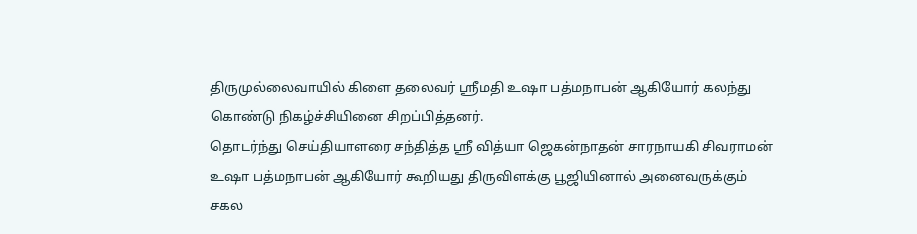திருமுல்லைவாயில் கிளை தலைவர் ஸ்ரீமதி உஷா பத்மநாபன் ஆகியோர் கலந்து கொண்டு நிகழ்ச்சியினை சிறப்பித்தனர்.
தொடர்ந்து செய்தியாளரை சந்தித்த ஸ்ரீ வித்யா ஜெகன்நாதன் சாரநாயகி சிவராமன் உஷா பத்மநாபன் ஆகியோர் கூறியது திருவிளக்கு பூஜியினால் அனைவருக்கும் சகல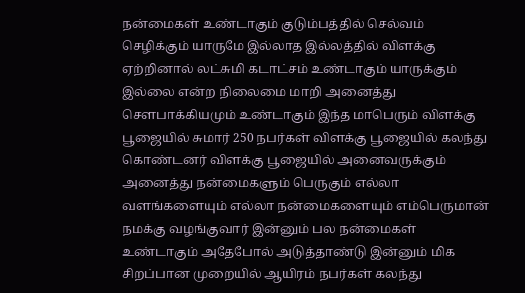நன்மைகள் உண்டாகும் குடும்பத்தில் செல்வம் செழிக்கும் யாருமே இல்லாத இல்லத்தில் விளக்கு ஏற்றினால் லட்சுமி கடாட்சம் உண்டாகும் யாருக்கும் இல்லை என்ற நிலைமை மாறி அனைத்து சௌபாக்கியமும் உண்டாகும் இந்த மாபெரும் விளக்கு பூஜையில் சுமார் 250 நபர்கள் விளக்கு பூஜையில் கலந்து கொண்டனர் விளக்கு பூஜையில் அனைவருக்கும் அனைத்து நன்மைகளும் பெருகும் எல்லா வளங்களையும் எல்லா நன்மைகளையும் எம்பெருமான் நமக்கு வழங்குவார் இன்னும் பல நன்மைகள் உண்டாகும் அதேபோல் அடுத்தாண்டு இன்னும் மிக சிறப்பான முறையில் ஆயிரம் நபர்கள் கலந்து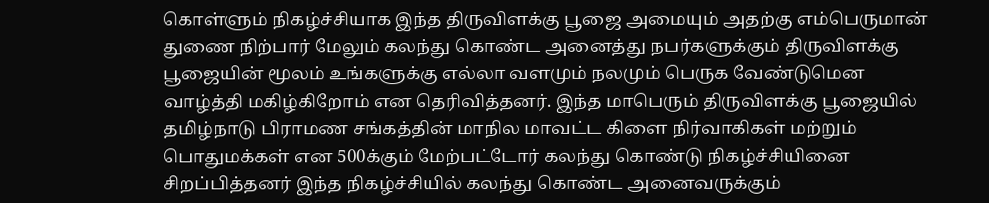கொள்ளும் நிகழ்ச்சியாக இந்த திருவிளக்கு பூஜை அமையும் அதற்கு எம்பெருமான் துணை நிற்பார் மேலும் கலந்து கொண்ட அனைத்து நபர்களுக்கும் திருவிளக்கு பூஜையின் மூலம் உங்களுக்கு எல்லா வளமும் நலமும் பெருக வேண்டுமென வாழ்த்தி மகிழ்கிறோம் என தெரிவித்தனர். இந்த மாபெரும் திருவிளக்கு பூஜையில் தமிழ்நாடு பிராமண சங்கத்தின் மாநில மாவட்ட கிளை நிர்வாகிகள் மற்றும் பொதுமக்கள் என 500க்கும் மேற்பட்டோர் கலந்து கொண்டு நிகழ்ச்சியினை சிறப்பித்தனர் இந்த நிகழ்ச்சியில் கலந்து கொண்ட அனைவருக்கும்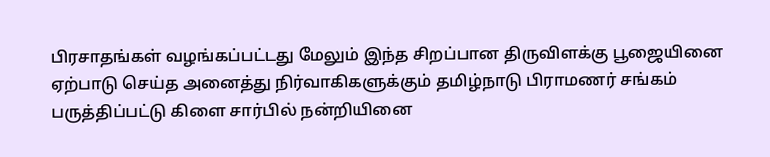பிரசாதங்கள் வழங்கப்பட்டது மேலும் இந்த சிறப்பான திருவிளக்கு பூஜையினை ஏற்பாடு செய்த அனைத்து நிர்வாகிகளுக்கும் தமிழ்நாடு பிராமணர் சங்கம் பருத்திப்பட்டு கிளை சார்பில் நன்றியினை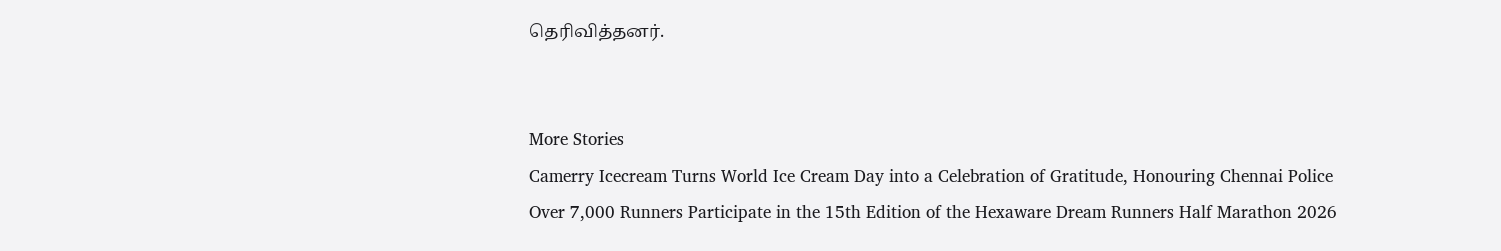தெரிவித்தனர்.


More Stories
Camerry Icecream Turns World Ice Cream Day into a Celebration of Gratitude, Honouring Chennai Police
Over 7,000 Runners Participate in the 15th Edition of the Hexaware Dream Runners Half Marathon 2026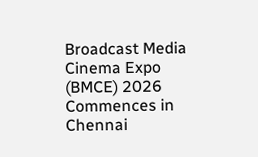Broadcast Media Cinema Expo (BMCE) 2026 Commences in Chennai